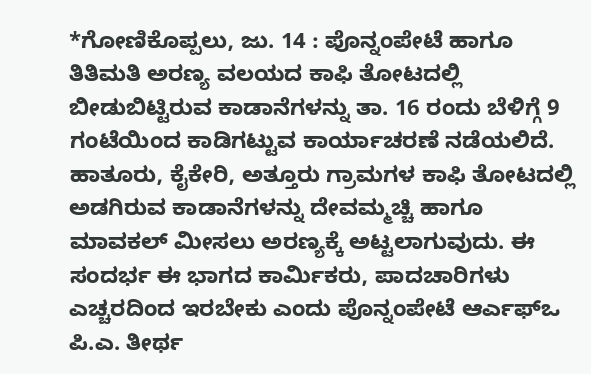*ಗೋಣಿಕೊಪ್ಪಲು, ಜು. 14 : ಪೊನ್ನಂಪೇಟೆ ಹಾಗೂ ತಿತಿಮತಿ ಅರಣ್ಯ ವಲಯದ ಕಾಫಿ ತೋಟದಲ್ಲಿ ಬೀಡುಬಿಟ್ಟಿರುವ ಕಾಡಾನೆಗಳನ್ನು ತಾ. 16 ರಂದು ಬೆಳಿಗ್ಗೆ 9 ಗಂಟೆಯಿಂದ ಕಾಡಿಗಟ್ಟುವ ಕಾರ್ಯಾಚರಣೆ ನಡೆಯಲಿದೆ. ಹಾತೂರು, ಕೈಕೇರಿ, ಅತ್ತೂರು ಗ್ರಾಮಗಳ ಕಾಫಿ ತೋಟದಲ್ಲಿ ಅಡಗಿರುವ ಕಾಡಾನೆಗಳನ್ನು ದೇವಮ್ಮಚ್ಚಿ ಹಾಗೂ ಮಾವಕಲ್ ಮೀಸಲು ಅರಣ್ಯಕ್ಕೆ ಅಟ್ಟಲಾಗುವುದು. ಈ ಸಂದರ್ಭ ಈ ಭಾಗದ ಕಾರ್ಮಿಕರು, ಪಾದಚಾರಿಗಳು ಎಚ್ಚರದಿಂದ ಇರಬೇಕು ಎಂದು ಪೊನ್ನಂಪೇಟೆ ಆರ್ಎಫ್ಒ ಪಿ.ಎ. ತೀರ್ಥ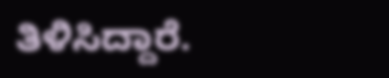ತಿಳಿಸಿದ್ದಾರೆ.